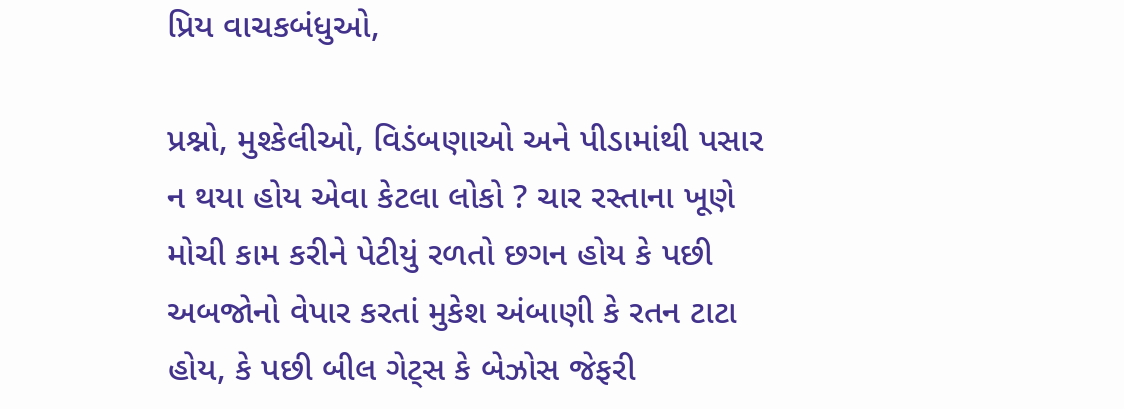પ્રિય વાચકબંધુઓ,

પ્રશ્નો, મુશ્કેલીઓ, વિડંબણાઓ અને પીડામાંથી પસાર ન થયા હોય એવા કેટલા લોકો ? ચાર રસ્તાના ખૂણે મોચી કામ કરીને પેટીયું રળતો છગન હોય કે પછી અબજોનો વેપાર કરતાં મુકેશ અંબાણી કે રતન ટાટા હોય, કે પછી બીલ ગેટ્સ કે બેઝોસ જેફરી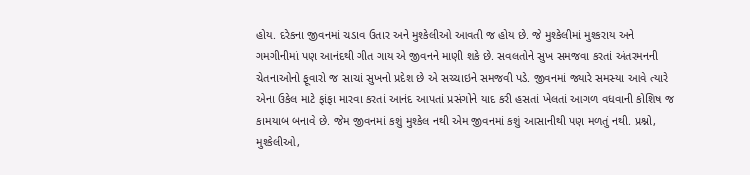હોય. દરેકના જીવનમાં ચડાવ ઉતાર અને મુશ્કેલીઓ આવતી જ હોય છે. જે મુશ્કેલીમાં મુશ્કરાય અને ગમગીનીમાં પણ આનંદથી ગીત ગાય એ જીવનને માણી શકે છે. સવલતોને સુખ સમજવા કરતાં અંતરમનની ચેતનાઓનો ફૂવારો જ સાચાં સુખનો પ્રદેશ છે એ સચ્ચાઇને સમજવી પડે. જીવનમાં જ્યારે સમસ્યા આવે ત્યારે એના ઉકેલ માટે ફાંફા મારવા કરતાં આનંદ આપતાં પ્રસંગોને યાદ કરી હસતાં ખેલતાં આગળ વધવાની કોશિષ જ કામયાબ બનાવે છે. જેમ જીવનમાં કશું મુશ્કેલ નથી એમ જીવનમાં કશું આસાનીથી પણ મળતું નથી. પ્રશ્નો, મુશ્કેલીઓ,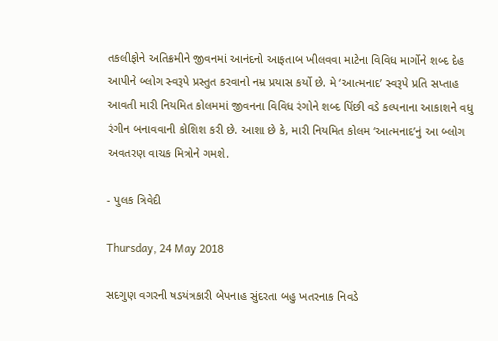તકલીફોને અતિક્રમીને જીવનમાં આનંદનો આફતાબ ખીલવવા માટેના વિવિધ માર્ગોને શબ્દ દેહ આપીને બ્લોગ સ્વરૂપે પ્રસ્તુત કરવાનો નમ્ર પ્રયાસ કર્યો છે. મે ‘આત્મનાદ’ સ્વરૂપે પ્રતિ સપ્તાહ આવતી મારી નિયમિત કોલમમાં જીવનના વિવિધ રંગોને શબ્દ પિંછી વડે કલ્પનાના આકાશને વધુ રંગીન બનાવવાની કોશિશ કરી છે. આશા છે કે, મારી નિયમિત કોલમ ‘આત્મનાદ’નું આ બ્લોગ અવતરણ વાચક મિત્રોને ગમશે.

- પુલક ત્રિવેદી

Thursday, 24 May 2018

સદગુણ વગરની ષડયંત્રકારી બેપનાહ સુંદરતા બહુ ખતરનાક નિવડે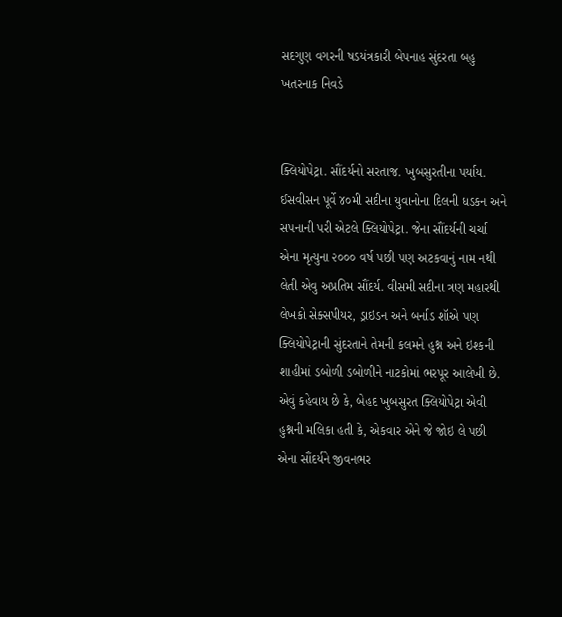સદગુણ વગરની ષડયંત્રકારી બેપનાહ સુંદરતા બહુ ખતરનાક નિવડે


ક્લિયોપેટ્રા. સૌંદર્યનો સરતાજ. ખુબસુરતીના પર્યાય. ઈસવીસન પૂર્વે ૪૦મી સદીના યુવાનોના દિલની ધડકન અને સપનાની પરી એટલે ક્લિયોપેટ્રા. જેના સૌંદર્યની ચર્ચા એના મૃત્યુના ૨૦૦૦ વર્ષ પછી પણ અટકવાનું નામ નથી લેતી એવુ અપ્રતિમ સૌંદર્ય. વીસમી સદીના ત્રણ મહારથી લેખકો સેક્સપીયર, ડ્રાઇડન અને બર્નાડ શૉએ પણ ક્લિયોપેટ્રાની સુંદરતાને તેમની કલમને હુશ્ન અને ઇશ્કની શાહીમાં ડબોળી ડબોળીને નાટકોમાં ભરપૂર આલેખી છે. એવું કહેવાય છે કે, બેહદ ખુબસુરત ક્લિયોપેટ્રા એવી હુશ્નની મલિકા હતી કે, એકવાર એને જે જોઇ લે પછી એના સૌંદર્યને જીવનભર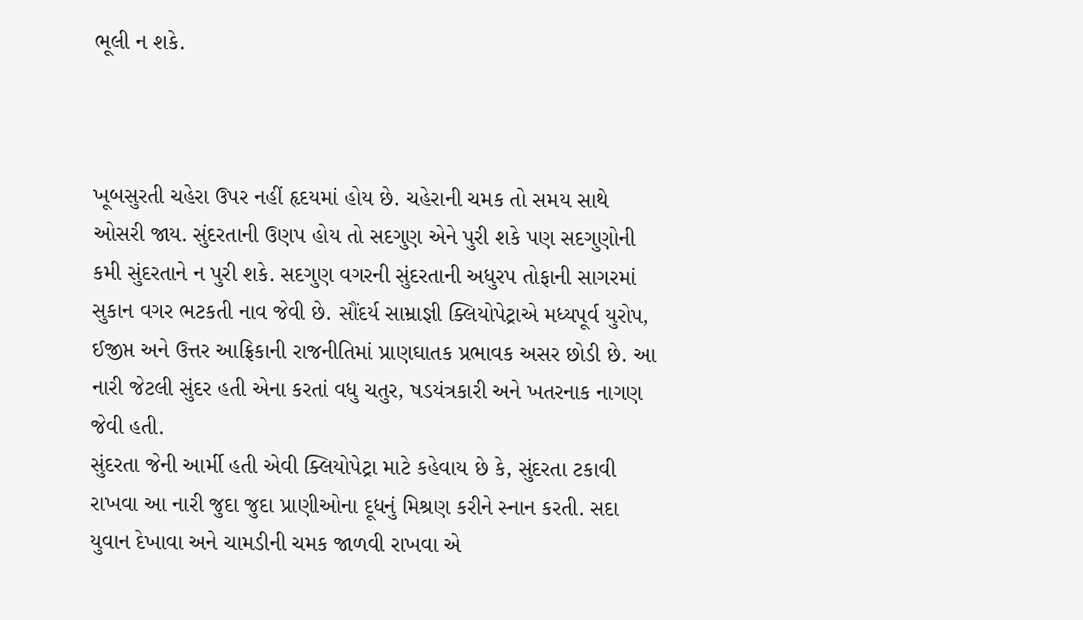ભૂલી ન શકે.



ખૂબસુરતી ચહેરા ઉપર નહીં હૃદયમાં હોય છે. ચહેરાની ચમક તો સમય સાથે ઓસરી જાય. સુંદરતાની ઉણપ હોય તો સદગુણ એને પુરી શકે પણ સદગુણોની કમી સુંદરતાને ન પુરી શકે. સદગુણ વગરની સુંદરતાની અધુરપ તોફાની સાગરમાં સુકાન વગર ભટકતી નાવ જેવી છે. સૌંદર્ય સામ્રાજ્ઞી ક્લિયોપેટ્રાએ મધ્યપૂર્વ યુરોપ, ઈજીપ્ત અને ઉત્તર આફ્રિકાની રાજનીતિમાં પ્રાણઘાતક પ્રભાવક અસર છોડી છે. આ નારી જેટલી સુંદર હતી એના કરતાં વધુ ચતુર, ષડયંત્રકારી અને ખતરનાક નાગણ જેવી હતી.
સુંદરતા જેની આર્મી હતી એવી ક્લિયોપેટ્રા માટે કહેવાય છે કે, સુંદરતા ટકાવી રાખવા આ નારી જુદા જુદા પ્રાણીઓના દૂધનું મિશ્રણ કરીને સ્નાન કરતી. સદા યુવાન દેખાવા અને ચામડીની ચમક જાળવી રાખવા એ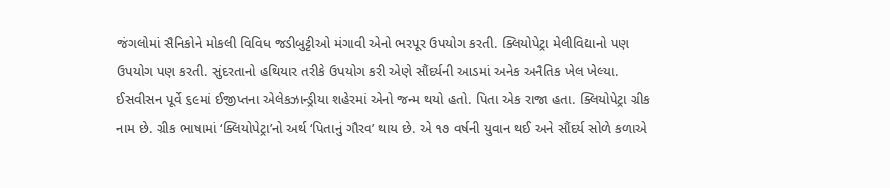જંગલોમાં સૈનિકોને મોકલી વિવિધ જડીબુટ્ટીઓ મંગાવી એનો ભરપૂર ઉપયોગ કરતી. ક્લિયોપેટ્રા મેલીવિદ્યાનો પણ ઉપયોગ પણ કરતી. સુંદરતાનો હથિયાર તરીકે ઉપયોગ કરી એણે સૌંદર્યની આડમાં અનેક અનૈતિક ખેલ ખેલ્યા.
ઈસવીસન પૂર્વે ૬૯માં ઈજીપ્તના એલેકઝાન્ડ્રીયા શહેરમાં એનો જન્મ થયો હતો. પિતા એક રાજા હતા. ક્લિયોપેટ્રા ગ્રીક નામ છે. ગ્રીક ભાષામાં ‘ક્લિયોપેટ્રા’નો અર્થ ‘પિતાનું ગૌરવ’ થાય છે. એ ૧૭ વર્ષની યુવાન થઈ અને સૌંદર્ય સોળે કળાએ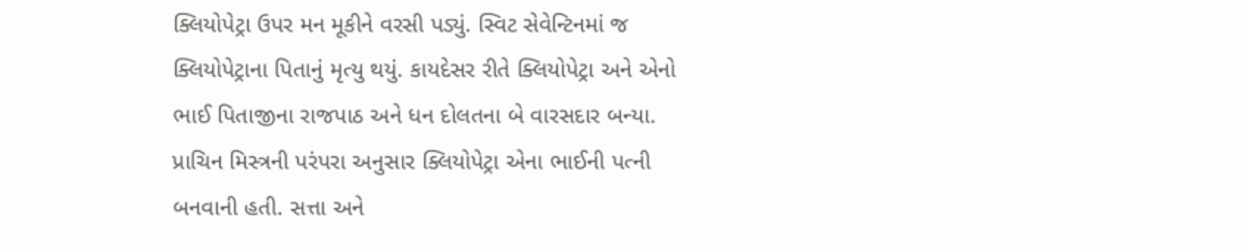ક્લિયોપેટ્રા ઉપર મન મૂકીને વરસી પડ્યું. સ્વિટ સેવેન્ટિનમાં જ ક્લિયોપેટ્રાના પિતાનું મૃત્યુ થયું. કાયદેસર રીતે ક્લિયોપેટ્રા અને એનો ભાઈ પિતાજીના રાજપાઠ અને ધન દોલતના બે વારસદાર બન્યા. પ્રાચિન મિસ્ત્રની પરંપરા અનુસાર ક્લિયોપેટ્રા એના ભાઈની પત્ની બનવાની હતી. સત્તા અને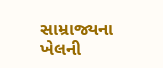સામ્રાજ્યના ખેલની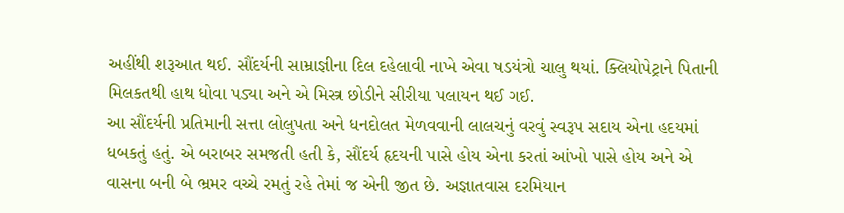અહીંથી શરૂઆત થઈ. સૌંદર્યની સામ્રાજ્ઞીના દિલ દહેલાવી નાખે એવા ષડયંત્રો ચાલુ થયાં. ક્લિયોપેટ્રાને પિતાની મિલકતથી હાથ ધોવા પડ્યા અને એ મિસ્ત્ર છોડીને સીરીયા પલાયન થઈ ગઈ.
આ સૌંદર્યની પ્રતિમાની સત્તા લોલુપતા અને ધનદોલત મેળવવાની લાલચનું વરવું સ્વરૂપ સદાય એના હદયમાં ધબકતું હતું. એ બરાબર સમજતી હતી કે, સૌંદર્ય હૃદયની પાસે હોય એના કરતાં આંખો પાસે હોય અને એ વાસના બની બે ભ્રમર વચ્ચે રમતું રહે તેમાં જ એની જીત છે. અજ્ઞાતવાસ દરમિયાન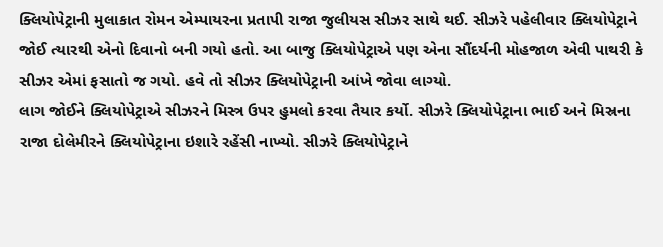ક્લિયોપેટ્રાની મુલાકાત રોમન એમ્પાયરના પ્રતાપી રાજા જુલીયસ સીઝર સાથે થઈ. સીઝરે પહેલીવાર ક્લિયોપેટ્રાને જોઈ ત્યારથી એનો દિવાનો બની ગયો હતો. આ બાજુ ક્લિયોપેટ્રાએ પણ એના સૌંદર્યની મોહજાળ એવી પાથરી કે સીઝર એમાં ફસાતો જ ગયો. હવે તો સીઝર ક્લિયોપેટ્રાની આંખે જોવા લાગ્યો.
લાગ જોઈને ક્લિયોપેટ્રાએ સીઝરને મિસ્ત્ર ઉપર હુમલો કરવા તૈયાર કર્યો. સીઝરે ક્લિયોપેટ્રાના ભાઈ અને મિસ્રના રાજા દોલેમીરને ક્લિયોપેટ્રાના ઇશારે રહેંસી નાખ્યો. સીઝરે ક્લિયોપેટ્રાને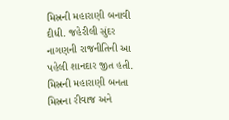મિસ્રની મહારાણી બનાવી દીધી. જહેરીલી સુંદર નાગણની રાજનીતિની આ પહેલી શાનદાર જીત હતી. મિસ્રની મહારાણી બનતા મિસ્રના રીવાજ અને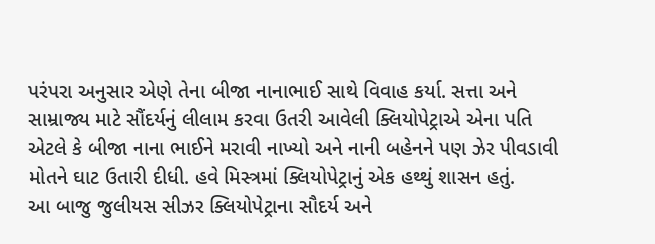પરંપરા અનુસાર એણે તેના બીજા નાનાભાઈ સાથે વિવાહ કર્યા. સત્તા અને સામ્રાજ્ય માટે સૌંદર્યનું લીલામ કરવા ઉતરી આવેલી ક્લિયોપેટ્રાએ એના પતિ એટલે કે બીજા નાના ભાઈને મરાવી નાખ્યો અને નાની બહેનને પણ ઝેર પીવડાવી મોતને ઘાટ ઉતારી દીધી. હવે મિસ્ત્રમાં ક્લિયોપેટ્રાનું એક હથ્થું શાસન હતું.
આ બાજુ જુલીયસ સીઝર ક્લિયોપેટ્રાના સૌદર્ય અને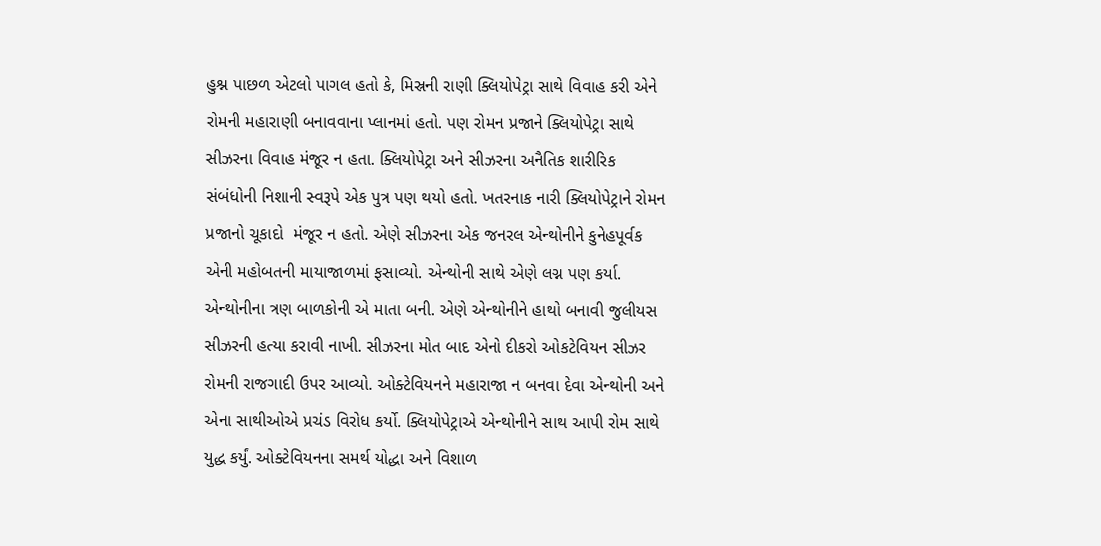હુશ્ન પાછળ એટલો પાગલ હતો કે, મિસ્રની રાણી ક્લિયોપેટ્રા સાથે વિવાહ કરી એને રોમની મહારાણી બનાવવાના પ્લાનમાં હતો. પણ રોમન પ્રજાને ક્લિયોપેટ્રા સાથે સીઝરના વિવાહ મંજૂર ન હતા. ક્લિયોપેટ્રા અને સીઝરના અનૈતિક શારીરિક સંબંધોની નિશાની સ્વરૂપે એક પુત્ર પણ થયો હતો. ખતરનાક નારી ક્લિયોપેટ્રાને રોમન પ્રજાનો ચૂકાદો  મંજૂર ન હતો. એણે સીઝરના એક જનરલ એન્થોનીને કુનેહપૂર્વક એની મહોબતની માયાજાળમાં ફસાવ્યો. એન્થોની સાથે એણે લગ્ન પણ કર્યા. એન્થોનીના ત્રણ બાળકોની એ માતા બની. એણે એન્થોનીને હાથો બનાવી જુલીયસ સીઝરની હત્યા કરાવી નાખી. સીઝરના મોત બાદ એનો દીકરો ઓકટેવિયન સીઝર રોમની રાજગાદી ઉપર આવ્યો. ઓક્ટેવિયનને મહારાજા ન બનવા દેવા એન્થોની અને એના સાથીઓએ પ્રચંડ વિરોધ કર્યો. ક્લિયોપેટ્રાએ એન્થોનીને સાથ આપી રોમ સાથે યુદ્ધ કર્યું. ઓક્ટેવિયનના સમર્થ યોદ્ધા અને વિશાળ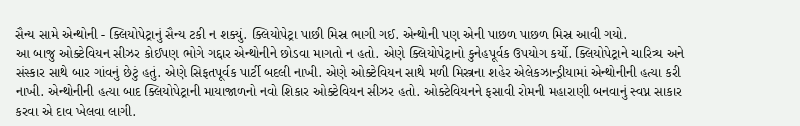સૈન્ય સામે એન્થોની - ક્લિયોપેટ્રાનું સૈન્ય ટકી ન શક્યું. ક્લિયોપેટ્રા પાછી મિસ્ર ભાગી ગઈ. એન્થોની પણ એની પાછળ પાછળ મિસ્ર આવી ગયો.
આ બાજુ ઓક્ટેવિયન સીઝર કોઈપણ ભોગે ગદ્દાર એન્થોનીને છોડવા માગતો ન હતો. એણે ક્લિયોપેટ્રાનો કુનેહપૂર્વક ઉપયોગ કર્યો. ક્લિયોપેટ્રાને ચારિત્ર્ય અને સંસ્કાર સાથે બાર ગાંવનું છેટું હતું. એણે સિફતપૂર્વક પાર્ટી બદલી નાખી. એણે ઓક્ટેવિયન સાથે મળી મિસ્ત્રના શહેર એલેકઝાન્ડ્રીયામાં એન્થોનીની હત્યા કરી નાખી. એન્થોનીની હત્યા બાદ ક્લિયોપેટ્રાની માયાજાળનો નવો શિકાર ઓક્ટેવિયન સીઝર હતો. ઓક્ટેવિયનને ફસાવી રોમની મહારાણી બનવાનું સ્વપ્ન સાકાર કરવા એ દાવ ખેલવા લાગી.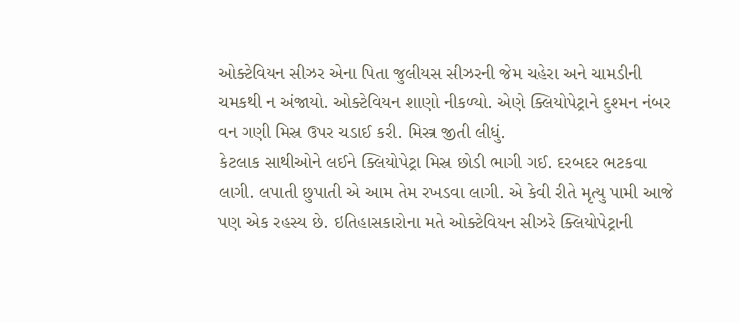ઓક્ટેવિયન સીઝર એના પિતા જુલીયસ સીઝરની જેમ ચહેરા અને ચામડીની ચમકથી ન અંજાયો. ઓક્ટેવિયન શાણો નીકળ્યો. એણે ક્લિયોપેટ્રાને દુશ્મન નંબર વન ગણી મિસ્ર ઉપર ચડાઈ કરી. મિસ્ત્ર જીતી લીધું.
કેટલાક સાથીઓને લઈને ક્લિયોપેટ્રા મિસ્ર છોડી ભાગી ગઈ. દરબદર ભટકવા લાગી. લપાતી છુપાતી એ આમ તેમ રખડવા લાગી. એ કેવી રીતે મૃત્યુ પામી આજે પણ એક રહસ્ય છે. ઇતિહાસકારોના મતે ઓક્ટેવિયન સીઝરે ક્લિયોપેટ્રાની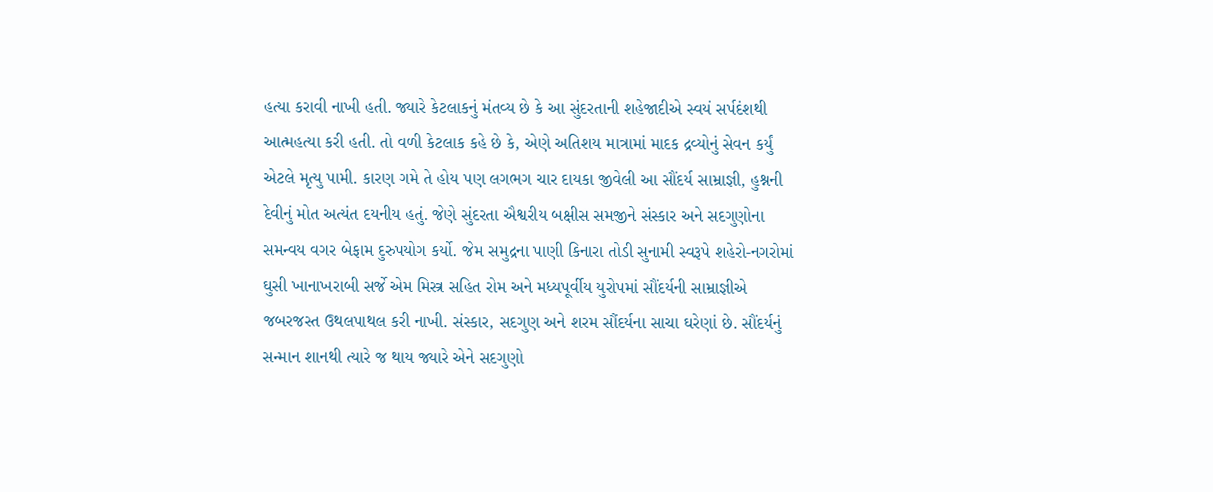હત્યા કરાવી નાખી હતી. જ્યારે કેટલાકનું મંતવ્ય છે કે આ સુંદરતાની શહેજાદીએ સ્વયં સર્પદંશથી આત્મહત્યા કરી હતી. તો વળી કેટલાક કહે છે કે, એણે અતિશય માત્રામાં માદક દ્રવ્યોનું સેવન કર્યું એટલે મૃત્યુ પામી. કારણ ગમે તે હોય પણ લગભગ ચાર દાયકા જીવેલી આ સૌંદર્ય સામ્રાજ્ઞી, હુશ્નની દેવીનું મોત અત્યંત દયનીય હતું. જેણે સુંદરતા ઐશ્વરીય બક્ષીસ સમજીને સંસ્કાર અને સદગુણોના સમન્વય વગર બેફામ દુરુપયોગ કર્યો. જેમ સમુદ્રના પાણી કિનારા તોડી સુનામી સ્વરૂપે શહેરો-નગરોમાં ઘુસી ખાનાખરાબી સર્જે એમ મિસ્ત્ર સહિત રોમ અને મધ્યપૂર્વીય યુરોપમાં સૌંદર્યની સામ્રાજ્ઞીએ જબરજસ્ત ઉથલપાથલ કરી નાખી. સંસ્કાર, સદગુણ અને શરમ સૌંદર્યના સાચા ઘરેણાં છે. સૌંદર્યનું સન્માન શાનથી ત્યારે જ થાય જ્યારે એને સદગુણો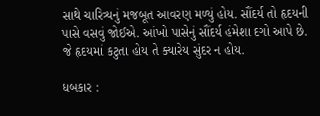સાથે ચારિત્ર્યનું મજબૂત આવરણ મળ્યું હોય. સૌંદર્ય તો હૃદયની પાસે વસવું જોઈએ. આંખો પાસેનું સૌંદર્ય હંમેશા દગો આપે છે. જે હૃદયમાં કટુતા હોય તે ક્યારેય સુંદર ન હોય.

ધબકાર :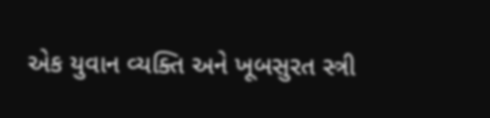એક યુવાન વ્યક્તિ અને ખૂબસુરત સ્ત્રી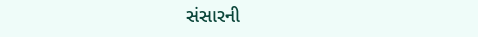સંસારની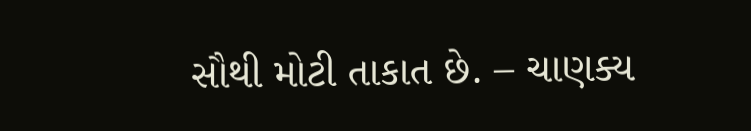સૌથી મોટી તાકાત છે. – ચાણક્ય